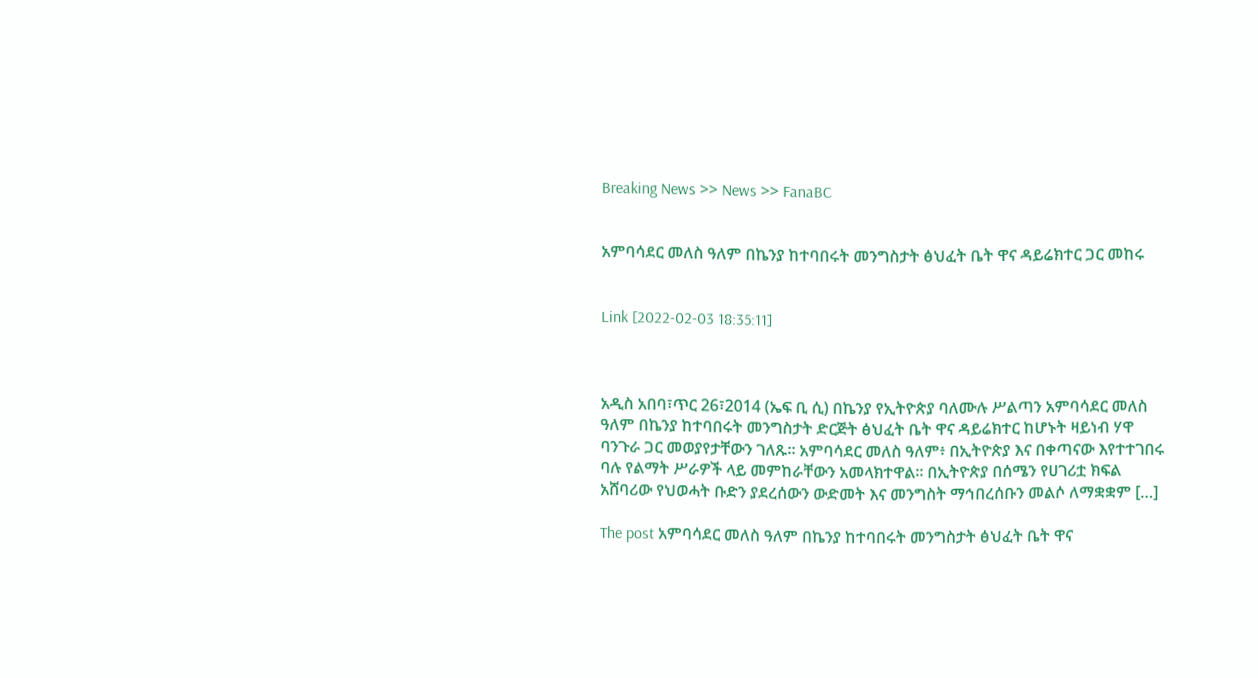Breaking News >> News >> FanaBC


አምባሳደር መለስ ዓለም በኬንያ ከተባበሩት መንግስታት ፅህፈት ቤት ዋና ዳይሬክተር ጋር መከሩ


Link [2022-02-03 18:35:11]



አዲስ አበባ፣ጥር 26፣2014 (ኤፍ ቢ ሲ) በኬንያ የኢትዮጵያ ባለሙሉ ሥልጣን አምባሳደር መለስ ዓለም በኬንያ ከተባበሩት መንግስታት ድርጅት ፅህፈት ቤት ዋና ዳይሬክተር ከሆኑት ዛይነብ ሃዋ ባንጉራ ጋር መወያየታቸውን ገለጹ፡፡ አምባሳደር መለስ ዓለም፥ በኢትዮጵያ እና በቀጣናው እየተተገበሩ ባሉ የልማት ሥራዎች ላይ መምከራቸውን አመላክተዋል፡፡ በኢትዮጵያ በሰሜን የሀገሪቷ ክፍል አሸባሪው የህወሓት ቡድን ያደረሰውን ውድመት እና መንግስት ማኅበረሰቡን መልሶ ለማቋቋም […]

The post አምባሳደር መለስ ዓለም በኬንያ ከተባበሩት መንግስታት ፅህፈት ቤት ዋና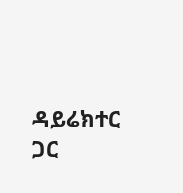ዳይሬክተር ጋር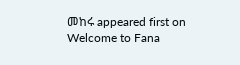መከሩ appeared first on Welcome to Fana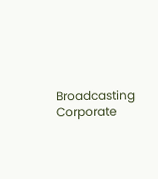Broadcasting Corporate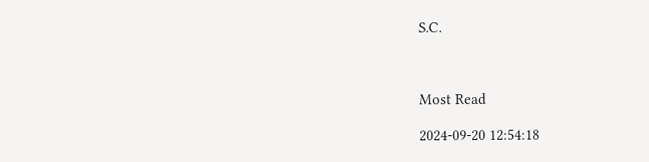S.C.



Most Read

2024-09-20 12:54:18